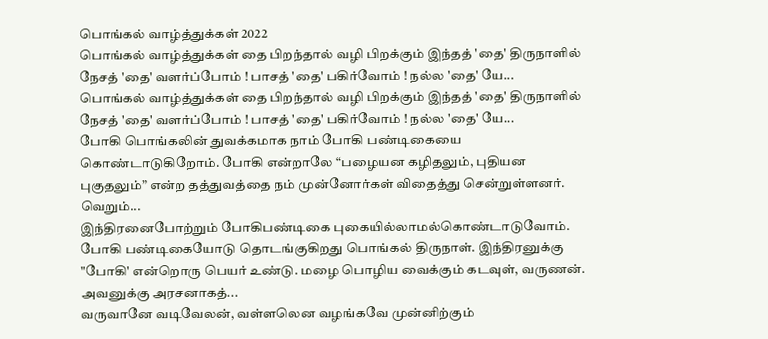பொங்கல் வாழ்த்துக்கள் 2022
பொங்கல் வாழ்த்துக்கள் தை பிறந்தால் வழி பிறக்கும் இந்தத் 'தை' திருநாளில் நேசத் 'தை' வளர்ப்போம் ! பாசத் 'தை' பகிர்வோம் ! நல்ல 'தை' யே...
பொங்கல் வாழ்த்துக்கள் தை பிறந்தால் வழி பிறக்கும் இந்தத் 'தை' திருநாளில் நேசத் 'தை' வளர்ப்போம் ! பாசத் 'தை' பகிர்வோம் ! நல்ல 'தை' யே...
போகி பொங்கலின் துவக்கமாக நாம் போகி பண்டிகையை கொண்டாடுகிறோம். போகி என்றாலே “பழையன கழிதலும், புதியன புகுதலும்” என்ற தத்துவத்தை நம் முன்னோர்கள் விதைத்து சென்றுள்ளனர். வெறும்...
இந்திரனைபோற்றும் போகிபண்டிகை புகையில்லாமல்கொண்டாடுவோம். போகி பண்டிகையோடு தொடங்குகிறது பொங்கல் திருநாள். இந்திரனுக்கு "போகி' என்றொரு பெயர் உண்டு. மழை பொழிய வைக்கும் கடவுள், வருணன். அவனுக்கு அரசனாகத்...
வருவானே வடிவேலன், வள்ளலென வழங்கவே முன்னிற்கும்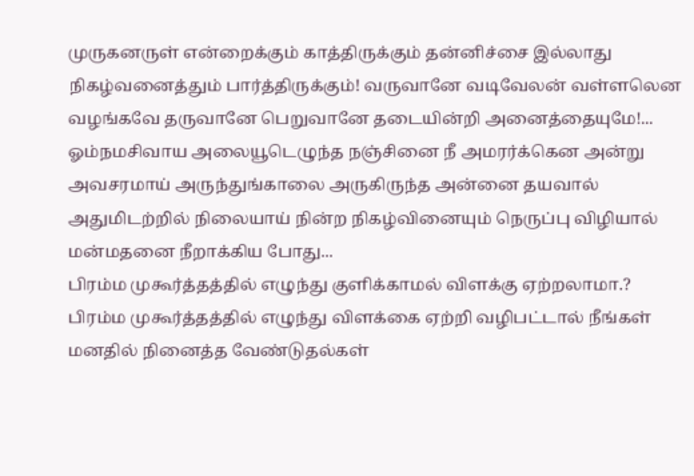முருகனருள் என்றைக்கும் காத்திருக்கும் தன்னிச்சை இல்லாது நிகழ்வனைத்தும் பார்த்திருக்கும்! வருவானே வடிவேலன் வள்ளலென வழங்கவே தருவானே பெறுவானே தடையின்றி அனைத்தையுமே!...
ஓம்நமசிவாய அலையூடெழுந்த நஞ்சினை நீ அமரர்க்கென அன்று அவசரமாய் அருந்துங்காலை அருகிருந்த அன்னை தயவால் அதுமிடற்றில் நிலையாய் நின்ற நிகழ்வினையும் நெருப்பு விழியால் மன்மதனை நீறாக்கிய போது...
பிரம்ம முகூர்த்தத்தில் எழுந்து குளிக்காமல் விளக்கு ஏற்றலாமா.? பிரம்ம முகூர்த்தத்தில் எழுந்து விளக்கை ஏற்றி வழிபட்டால் நீங்கள் மனதில் நினைத்த வேண்டுதல்கள்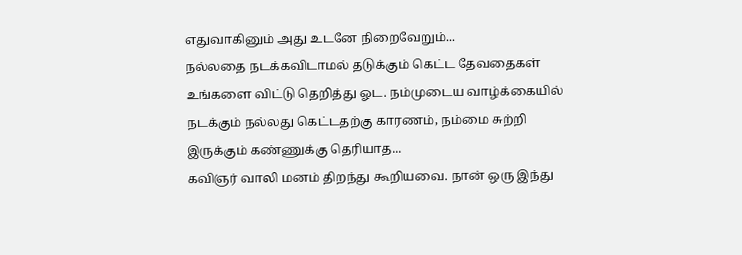எதுவாகினும் அது உடனே நிறைவேறும்...
நல்லதை நடக்கவிடாமல் தடுக்கும் கெட்ட தேவதைகள் உங்களை விட்டு தெறித்து ஓட. நம்முடைய வாழ்க்கையில் நடக்கும் நல்லது கெட்டதற்கு காரணம், நம்மை சுற்றி இருக்கும் கண்ணுக்கு தெரியாத...
கவிஞர் வாலி மனம் திறந்து கூறியவை. நான் ஒரு இந்து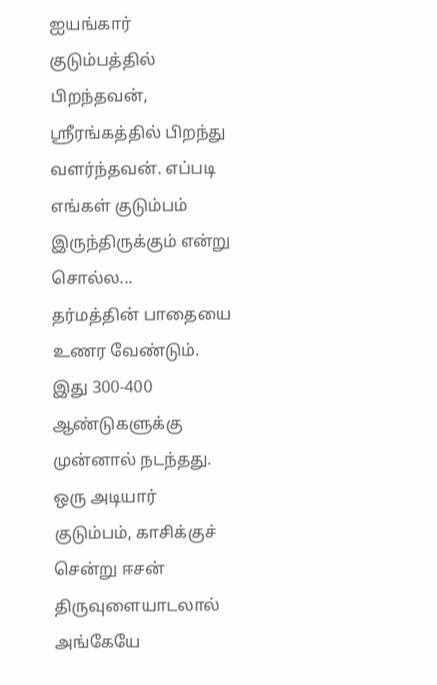ஐயங்கார் குடும்பத்தில் பிறந்தவன், ஸ்ரீரங்கத்தில் பிறந்து வளர்ந்தவன். எப்படி எங்கள் குடும்பம் இருந்திருக்கும் என்று சொல்ல...
தர்மத்தின் பாதையை உணர வேண்டும். இது 300-400 ஆண்டுகளுக்கு முன்னால் நடந்தது. ஒரு அடியார் குடும்பம், காசிக்குச் சென்று ஈசன் திருவுளையாடலால் அங்கேயே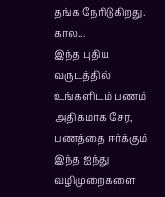தங்க நேரிடுகிறது. கால...
இந்த புதிய வருடத்தில் உங்களிடம் பணம் அதிகமாக சேர, பணத்தை ஈர்க்கும் இந்த ஐந்து வழிமுறைகளை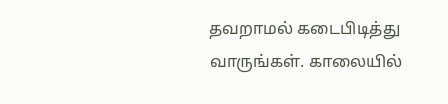தவறாமல் கடைபிடித்து வாருங்கள். காலையில்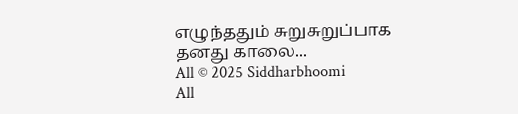எழுந்ததும் சுறுசுறுப்பாக தனது காலை...
All © 2025 Siddharbhoomi
All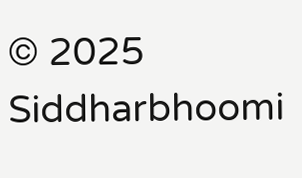© 2025 Siddharbhoomi